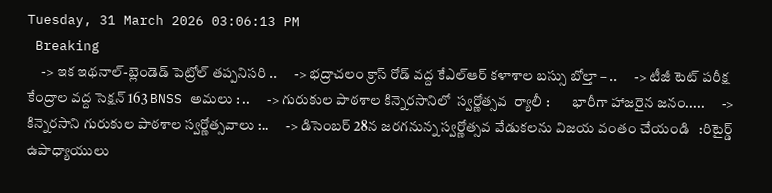Tuesday, 31 March 2026 03:06:13 PM
 Breaking
     -> ఇక ఇథనాల్-బ్లెండెడ్ పెట్రోల్ తప్పనిసరి ..      -> భద్రాచలం క్రాస్ రోడ్ వద్ద కేఎల్ఆర్ కళాశాల బస్సు బోల్తా – ..      -> టీజీ టెట్ పరీక్ష కేంద్రాల వద్ద సెక్షన్ 163 BNSS అమలు : ..      -> గురుకుల పాఠశాల కిన్నెరసానిలో  స్వర్ణోత్సవ  ర్యాలీ :        భారీగా హాజరైన జనం.....      -> కిన్నెరసాని గురుకుల పాఠశాల స్వర్ణోత్సవాలు :..      -> డిసెంబర్ 28న జరగనున్న స్వర్ణోత్సవ వేడుకలను విజయ వంతం చేయండి   :రిటైర్డ్ ఉపాధ్యాయులు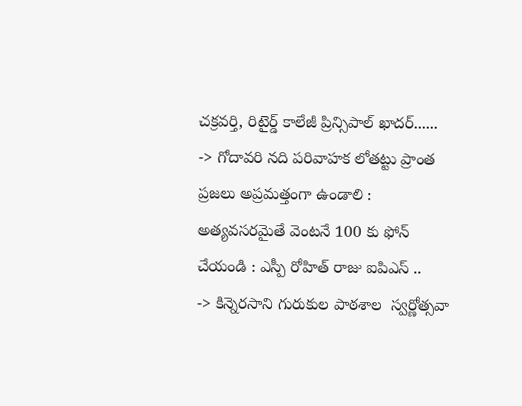చక్రవర్తి, రిటైర్డ్ కాలేజీ ప్రిన్సిపాల్ ఖాదర్......      -> గోదావరి నది పరివాహక లోతట్టు ప్రాంత ప్రజలు అప్రమత్తంగా ఉండాలి : అత్యవసరమైతే వెంటనే 100 కు ఫోన్ చేయండి : ఎస్పీ రోహిత్ రాజు ఐపిఎస్ ..      -> కిన్నెరసాని గురుకుల పాఠశాల  స్వర్ణోత్సవా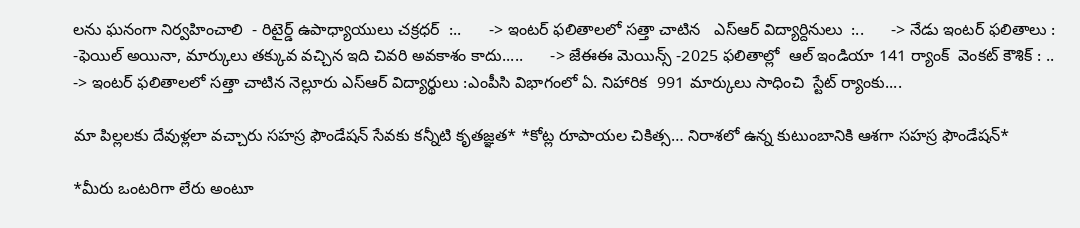లను ఘనంగా నిర్వహించాలి  - రిటైర్డ్ ఉపాధ్యాయులు చక్రధర్  :..      -> ఇంటర్ ఫలితాలలో సత్తా చాటిన   ఎస్ఆర్ విద్యార్దినులు  :..      -> నేడు ఇంటర్ ఫలితాలు : -ఫెయిల్ అయినా, మార్కులు తక్కువ వచ్చిన ఇది చివరి అవకాశం కాదు.....      -> జేఈఈ మెయిన్స్ -2025 ఫలితాల్లో  ఆల్ ఇండియా 141 ర్యాంక్  వెంకట్ కౌశిక్ : ..      -> ఇంటర్ ఫలితాలలో సత్తా చాటిన నెల్లూరు ఎస్ఆర్ విద్యార్థులు :ఎంపీసి విభాగంలో ఏ. నిహారిక  991 మార్కులు సాధించి  స్టేట్ ర్యాంకు....

మా పిల్లలకు దేవుళ్లలా వచ్చారు సహస్ర ఫౌండేషన్ సేవకు కన్నీటి కృతజ్ఞత* *కోట్ల రూపాయల చికిత్స… నిరాశలో ఉన్న కుటుంబానికి ఆశగా సహస్ర ఫౌండేషన్*

*మీరు ఒంటరిగా లేరు అంటూ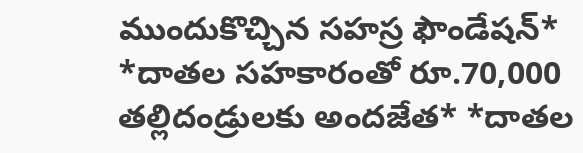ముందుకొచ్చిన సహస్ర ఫౌండేషన్* *దాతల సహకారంతో రూ.70,000 తల్లిదండ్రులకు అందజేత* *దాతల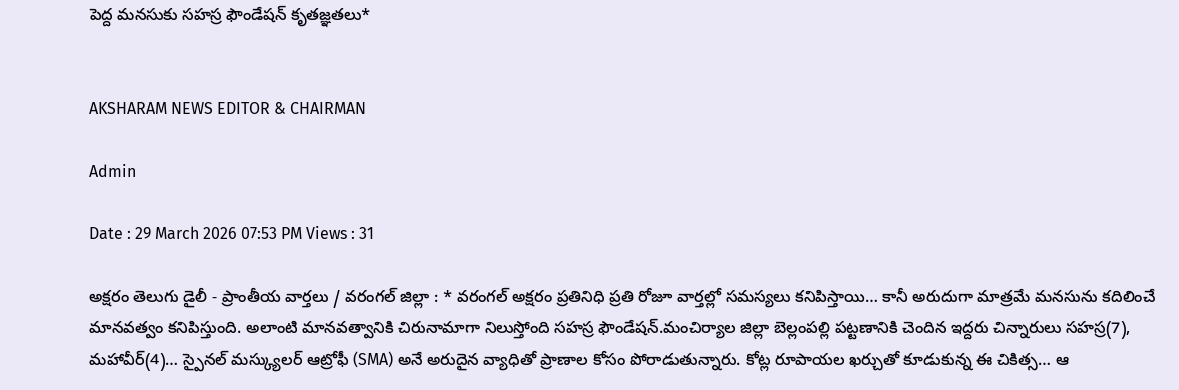పెద్ద మనసుకు సహస్ర ఫౌండేషన్ కృతజ్ఞతలు*


AKSHARAM NEWS EDITOR & CHAIRMAN

Admin

Date : 29 March 2026 07:53 PM Views : 31

అక్షరం తెలుగు డైలీ - ప్రాంతీయ వార్తలు / వరంగల్ జిల్లా : * వరంగల్ అక్షరం ప్రతినిధి ప్రతి రోజూ వార్తల్లో సమస్యలు కనిపిస్తాయి… కానీ అరుదుగా మాత్రమే మనసును కదిలించే మానవత్వం కనిపిస్తుంది. అలాంటి మానవత్వానికి చిరునామాగా నిలుస్తోంది సహస్ర ఫౌండేషన్.మంచిర్యాల జిల్లా బెల్లంపల్లి పట్టణానికి చెందిన ఇద్దరు చిన్నారులు సహస్ర(7), మహావీర్(4)… స్పైనల్ మస్క్యులర్ ఆట్రోఫీ (SMA) అనే అరుదైన వ్యాధితో ప్రాణాల కోసం పోరాడుతున్నారు. కోట్ల రూపాయల ఖర్చుతో కూడుకున్న ఈ చికిత్స… ఆ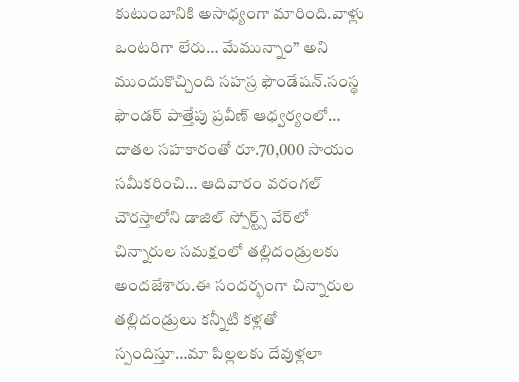కుటుంబానికి అసాధ్యంగా మారింది.వాళ్లు ఒంటరిగా లేరు… మేమున్నాం” అని ముందుకొచ్చింది సహస్ర ఫౌండేషన్.సంస్థ ఫౌండర్ పాత్తేపు ప్రవీణ్ ఆధ్వర్యంలో… దాతల సహకారంతో రూ.70,000 సాయం సమీకరించి… ఆదివారం వరంగల్ చౌరస్తాలోని డాజిల్ స్పోర్ట్స్ వేర్‌లో చిన్నారుల సమక్షంలో తల్లిదండ్రులకు అందజేశారు.ఈ సందర్భంగా చిన్నారుల తల్లిదండ్రులు కన్నీటి కళ్లతో స్పందిస్తూ…మా పిల్లలకు దేవుళ్లలా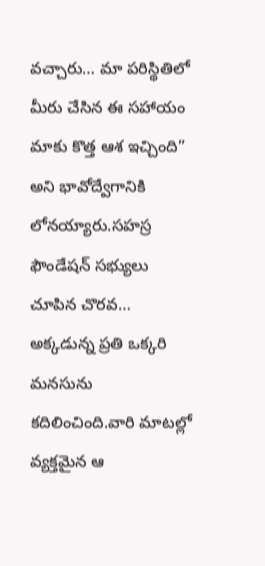వచ్చారు… మా పరిస్థితిలో మీరు చేసిన ఈ సహాయం మాకు కొత్త ఆశ ఇచ్చింది” అని భావోద్వేగానికి లోనయ్యారు.సహస్ర ఫౌండేషన్ సభ్యులు చూపిన చొరవ… అక్కడున్న ప్రతి ఒక్కరి మనసును కదిలించింది.వారి మాటల్లో వ్యక్తమైన ఆ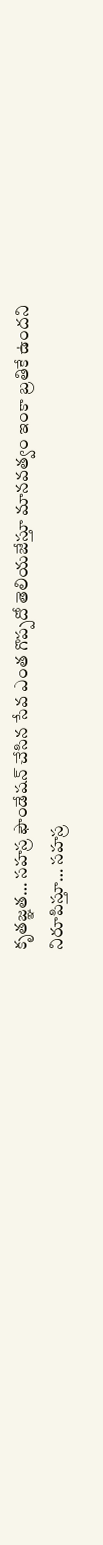కృతజ్ఞత… సహస్ర ఫౌండేషన్ చేసిన సేవ ఎంత గొప్పదో తెలియజేస్తూ మానవత్వం ఇంకా బ్రతికే ఉందని నిరూపిస్తూ… సహస్ర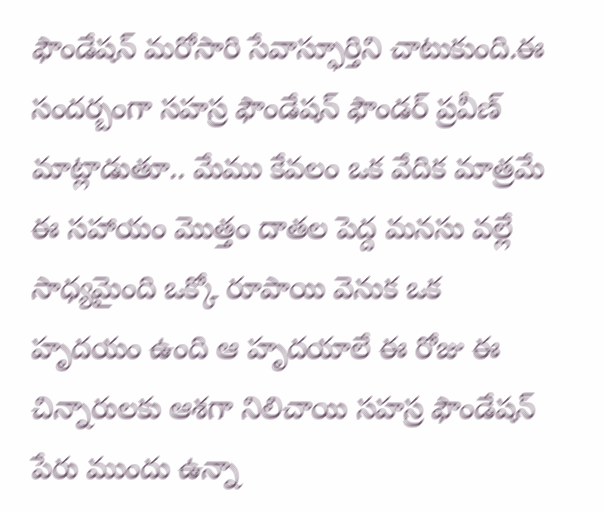ఫౌండేషన్ మరోసారి సేవాస్ఫూర్తిని చాటుకుంది.ఈ సందర్బంగా సహస్ర ఫౌండేషన్ ఫౌండర్ ప్రవీణ్ మాట్లాడుతూ.. మేము కేవలం ఒక వేదిక మాత్రమే ఈ సహాయం మొత్తం దాతల పెద్ద మనసు వల్లే సాధ్యమైంది ఒక్కో రూపాయి వెనుక ఒక హృదయం ఉంది ఆ హృదయాలే ఈ రోజు ఈ చిన్నారులకు ఆశగా నిలిచాయి సహస్ర ఫౌండేషన్ పేరు ముందు ఉన్నా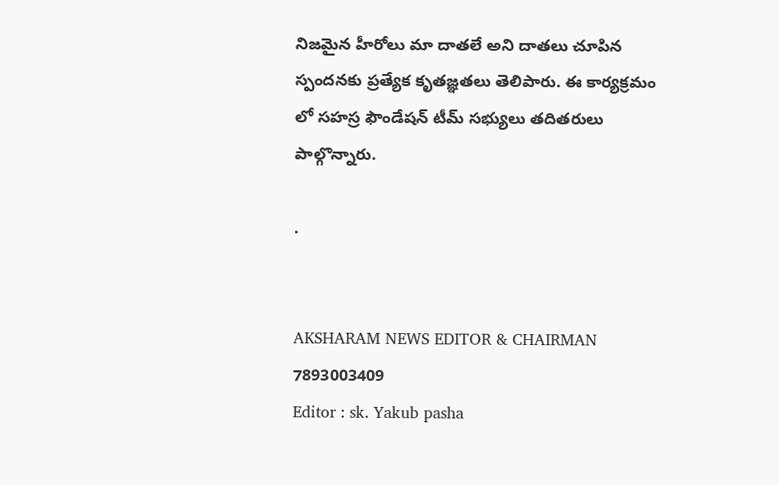నిజమైన హీరోలు మా దాతలే అని దాతలు చూపిన స్పందనకు ప్రత్యేక కృతజ్ఞతలు తెలిపారు. ఈ కార్యక్రమం లో సహస్ర ఫౌండేషన్ టీమ్ సభ్యులు తదితరులు పాల్గొన్నారు.

.


AKSHARAM NEWS EDITOR & CHAIRMAN
7893003409
Editor : sk. Yakub pasha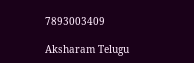7893003409

Aksharam Telugu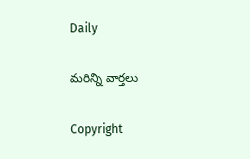Daily

మరిన్ని వార్తలు

Copyright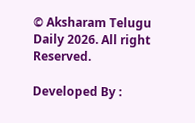© Aksharam Telugu Daily 2026. All right Reserved.

Developed By :